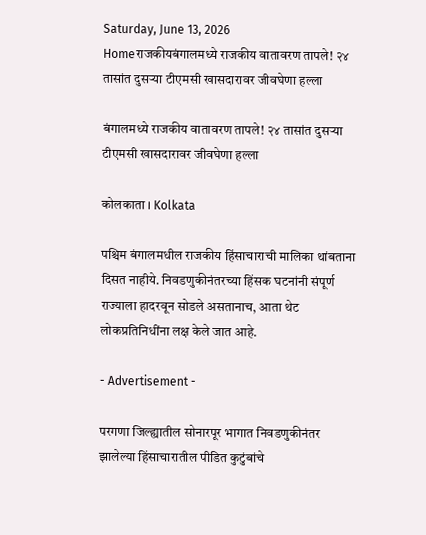Saturday, June 13, 2026
Homeराजकीयबंगालमध्ये राजकीय वातावरण तापले! २४ तासांत दुसऱ्या टीएमसी खासदारावर जीवघेणा हल्ला

बंगालमध्ये राजकीय वातावरण तापले! २४ तासांत दुसऱ्या टीएमसी खासदारावर जीवघेणा हल्ला

कोलकाता । Kolkata

पश्चिम बंगालमधील राजकीय हिंसाचाराची मालिका थांबताना दिसत नाहीये. निवडणुकीनंतरच्या हिंसक घटनांनी संपूर्ण राज्याला हादरवून सोडले असतानाच, आता थेट लोकप्रतिनिधींना लक्ष केले जात आहे.

- Advertisement -

परगणा जिल्ह्यातील सोनारपूर भागात निवडणुकीनंतर झालेल्या हिंसाचारातील पीडित कुटुंबांचे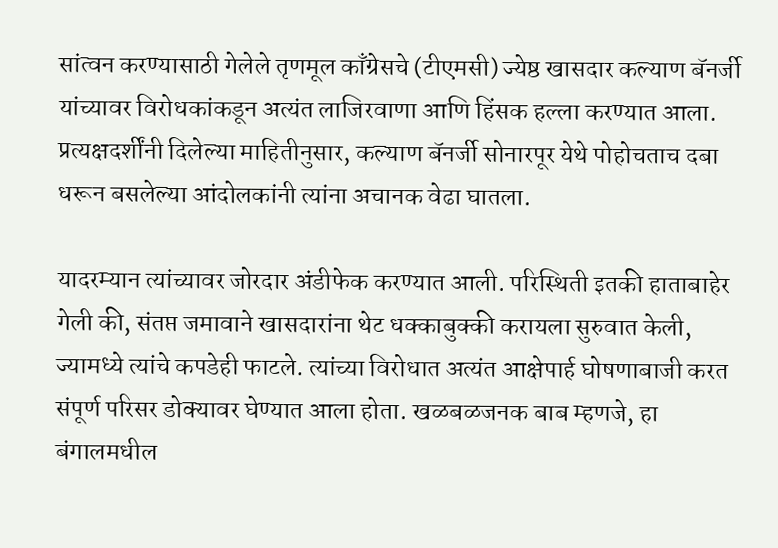सांत्वन करण्यासाठी गेलेले तृणमूल काँग्रेसचे (टीएमसी) ज्येष्ठ खासदार कल्याण बॅनर्जी यांच्यावर विरोधकांकडून अत्यंत लाजिरवाणा आणि हिंसक हल्ला करण्यात आला. प्रत्यक्षदर्शींनी दिलेल्या माहितीनुसार, कल्याण बॅनर्जी सोनारपूर येथे पोहोचताच दबा धरून बसलेल्या आंदोलकांनी त्यांना अचानक वेढा घातला.

यादरम्यान त्यांच्यावर जोरदार अंडीफेक करण्यात आली. परिस्थिती इतकी हाताबाहेर गेली की, संतप्त जमावाने खासदारांना थेट धक्काबुक्की करायला सुरुवात केली, ज्यामध्ये त्यांचे कपडेही फाटले. त्यांच्या विरोधात अत्यंत आक्षेपार्ह घोषणाबाजी करत संपूर्ण परिसर डोक्यावर घेण्यात आला होता. खळबळजनक बाब म्हणजे, हा बंगालमधील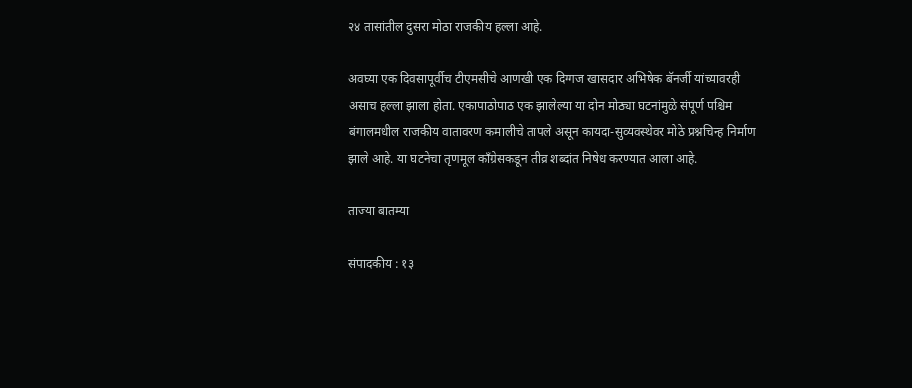२४ तासांतील दुसरा मोठा राजकीय हल्ला आहे.

अवघ्या एक दिवसापूर्वीच टीएमसीचे आणखी एक दिग्गज खासदार अभिषेक बॅनर्जी यांच्यावरही असाच हल्ला झाला होता. एकापाठोपाठ एक झालेल्या या दोन मोठ्या घटनांमुळे संपूर्ण पश्चिम बंगालमधील राजकीय वातावरण कमालीचे तापले असून कायदा-सुव्यवस्थेवर मोठे प्रश्नचिन्ह निर्माण झाले आहे. या घटनेचा तृणमूल काँग्रेसकडून तीव्र शब्दांत निषेध करण्यात आला आहे.

ताज्या बातम्या

संपादकीय : १३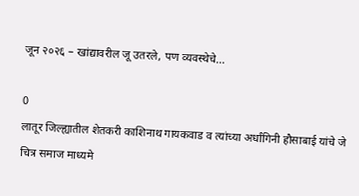जून २०२६ – खांद्यावरील जू उतरले, पण व्यवस्थेचे...

0
लातूर जिल्ह्यातील शेतकरी काशिनाथ गायकवाड व त्यांच्या अर्धांगिनी हौसाबाई यांचे जे चित्र समाज माध्यमे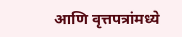आणि वृत्तपत्रांमध्ये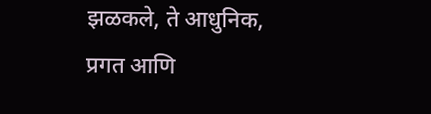झळकले, ते आधुनिक, प्रगत आणि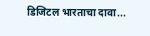डिजिटल भारताचा दावा...